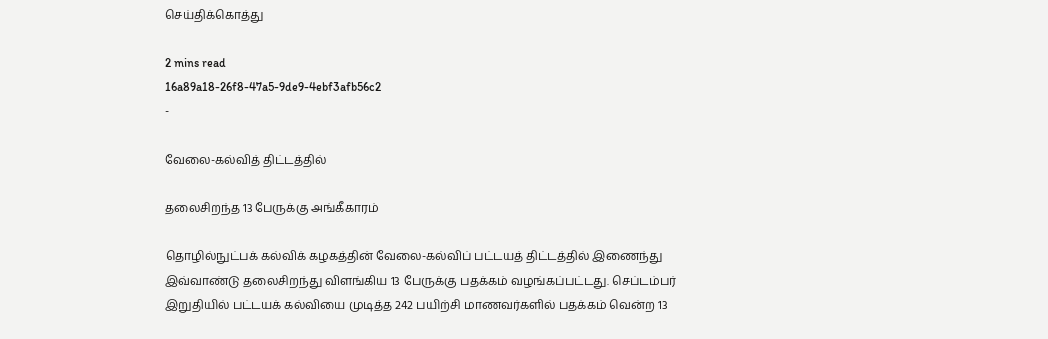செய்திக்கொத்து

2 mins read
16a89a18-26f8-47a5-9de9-4ebf3afb56c2
-

வேலை-கல்வித் திட்டத்தில்

தலைசிறந்த 13 பேருக்கு அங்கீகாரம்

தொழில்நுட்பக் கல்விக் கழகத்தின் வேலை-கல்விப் பட்டயத் திட்டத்தில் இணைந்து இவ்வாண்டு தலைசிறந்து விளங்கிய 13 பேருக்கு பதக்கம் வழங்கப்பட்டது. செப்டம்பர் இறுதியில் பட்டயக் கல்வியை முடித்த 242 பயிற்சி மாணவர்களில் பதக்கம் வென்ற 13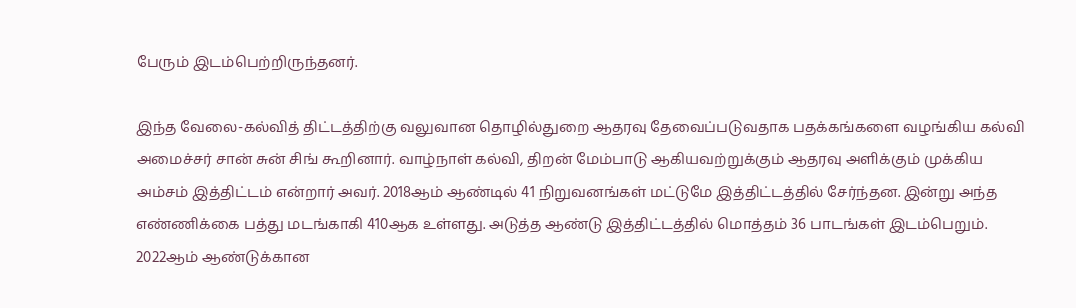பேரும் இடம்பெற்றிருந்தனர்.

இந்த வேலை-கல்வித் திட்டத்திற்கு வலுவான தொழில்துறை ஆதரவு தேவைப்படுவதாக பதக்கங்களை வழங்கிய கல்வி அமைச்சர் சான் சுன் சிங் கூறினார். வாழ்நாள் கல்வி, திறன் மேம்பாடு ஆகியவற்றுக்கும் ஆதரவு அளிக்கும் முக்கிய அம்சம் இத்திட்டம் என்றார் அவர். 2018ஆம் ஆண்டில் 41 நிறுவனங்கள் மட்டுமே இத்திட்டத்தில் சேர்ந்தன. இன்று அந்த எண்ணிக்கை பத்து மடங்காகி 410ஆக உள்ளது. அடுத்த ஆண்டு இத்திட்டத்தில் மொத்தம் 36 பாடங்கள் இடம்பெறும். 2022ஆம் ஆண்டுக்கான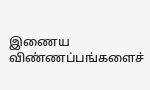இணைய விண்ணப்பங்களைச்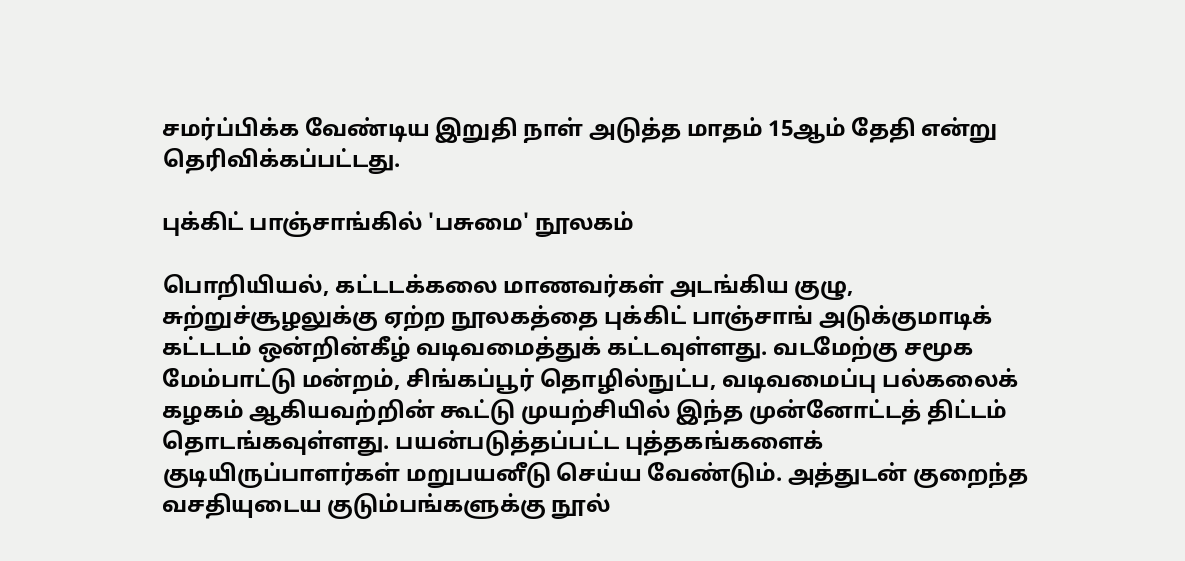சமர்ப்பிக்க வேண்டிய இறுதி நாள் அடுத்த மாதம் 15ஆம் தேதி என்று தெரிவிக்கப்பட்டது.

புக்கிட் பாஞ்சாங்கில் 'பசுமை' நூலகம்

பொறியியல், கட்டடக்கலை மாணவர்கள் அடங்கிய குழு, சுற்றுச்சூழலுக்கு ஏற்ற நூலகத்தை புக்கிட் பாஞ்சாங் அடுக்குமாடிக் கட்டடம் ஒன்றின்கீழ் வடிவமைத்துக் கட்டவுள்ளது. வடமேற்கு சமூக மேம்பாட்டு மன்றம், சிங்கப்பூர் தொழில்நுட்ப, வடிவமைப்பு பல்கலைக் கழகம் ஆகியவற்றின் கூட்டு முயற்சியில் இந்த முன்னோட்டத் திட்டம் தொடங்கவுள்ளது. பயன்படுத்தப்பட்ட புத்தகங்களைக் குடியிருப்பாளர்கள் மறுபயனீடு செய்ய வேண்டும். அத்துடன் குறைந்த வசதியுடைய குடும்பங்களுக்கு நூல்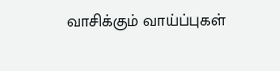வாசிக்கும் வாய்ப்புகள்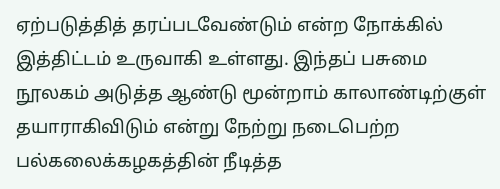ஏற்படுத்தித் தரப்படவேண்டும் என்ற நோக்கில் இத்திட்டம் உருவாகி உள்ளது. இந்தப் பசுமை நூலகம் அடுத்த ஆண்டு மூன்றாம் காலாண்டிற்குள் தயாராகிவிடும் என்று நேற்று நடைபெற்ற பல்கலைக்கழகத்தின் நீடித்த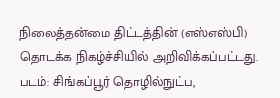நிலைத்தன்மை திட்டத்தின் (எஸ்எஸ்பி) தொடக்க நிகழ்ச்சியில் அறிவிக்கப்பட்டது. படம்: சிங்கப்பூர் தொழில்நுட்ப,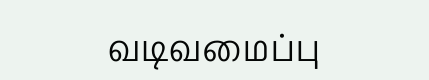வடிவமைப்பு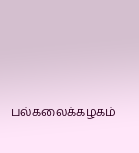பல்கலைக்கழகம்